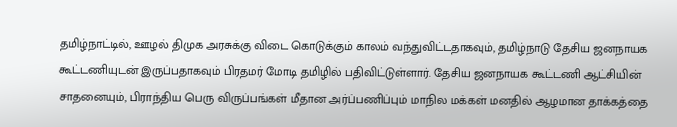தமிழ்நாட்டில், ஊழல் திமுக அரசுக்கு விடை கொடுக்கும் காலம் வந்துவிட்டதாகவும், தமிழ்நாடு தேசிய ஜனநாயக கூட்டணியுடன் இருப்பதாகவும் பிரதமர் மோடி தமிழில் பதிவிட்டுள்ளார். தேசிய ஜனநாயக கூட்டணி ஆட்சியின் சாதனையும், பிராந்திய பெரு விருப்பங்கள் மீதான அர்ப்பணிப்பும் மாநில மக்கள் மனதில் ஆழமான தாக்கத்தை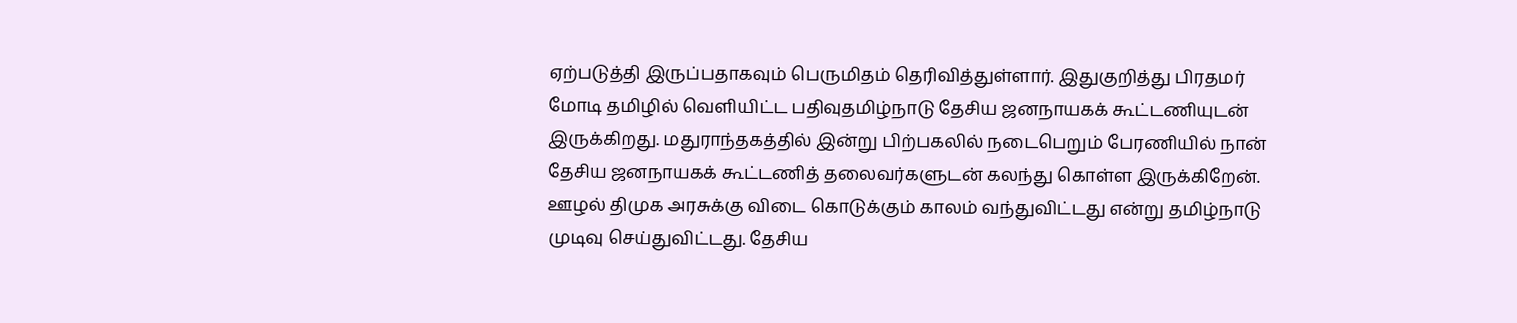ஏற்படுத்தி இருப்பதாகவும் பெருமிதம் தெரிவித்துள்ளார். இதுகுறித்து பிரதமர் மோடி தமிழில் வெளியிட்ட பதிவுதமிழ்நாடு தேசிய ஜனநாயகக் கூட்டணியுடன் இருக்கிறது. மதுராந்தகத்தில் இன்று பிற்பகலில் நடைபெறும் பேரணியில் நான் தேசிய ஜனநாயகக் கூட்டணித் தலைவர்களுடன் கலந்து கொள்ள இருக்கிறேன். ஊழல் திமுக அரசுக்கு விடை கொடுக்கும் காலம் வந்துவிட்டது என்று தமிழ்நாடு முடிவு செய்துவிட்டது. தேசிய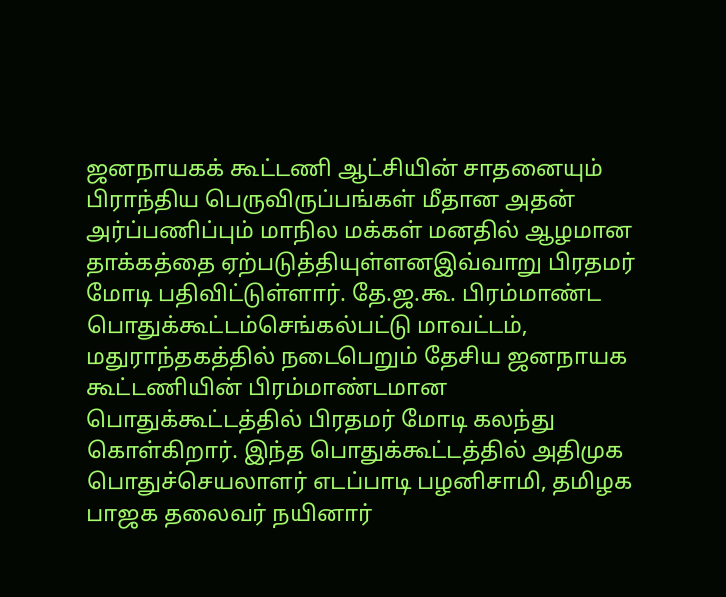ஜனநாயகக் கூட்டணி ஆட்சியின் சாதனையும் பிராந்திய பெருவிருப்பங்கள் மீதான அதன் அர்ப்பணிப்பும் மாநில மக்கள் மனதில் ஆழமான தாக்கத்தை ஏற்படுத்தியுள்ளனஇவ்வாறு பிரதமர் மோடி பதிவிட்டுள்ளார். தே.ஜ.கூ. பிரம்மாண்ட பொதுக்கூட்டம்செங்கல்பட்டு மாவட்டம், மதுராந்தகத்தில் நடைபெறும் தேசிய ஜனநாயக கூட்டணியின் பிரம்மாண்டமான பொதுக்கூட்டத்தில் பிரதமர் மோடி கலந்து கொள்கிறார். இந்த பொதுக்கூட்டத்தில் அதிமுக பொதுச்செயலாளர் எடப்பாடி பழனிசாமி, தமிழக பாஜக தலைவர் நயினார்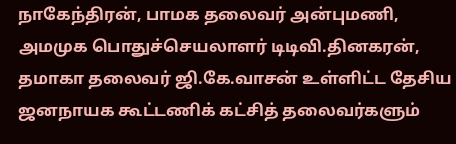நாகேந்திரன், பாமக தலைவர் அன்புமணி, அமமுக பொதுச்செயலாளர் டிடிவி.தினகரன், தமாகா தலைவர் ஜி.கே.வாசன் உள்ளிட்ட தேசிய ஜனநாயக கூட்டணிக் கட்சித் தலைவர்களும்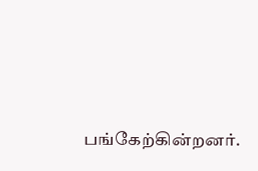பங்கேற்கின்றனர்.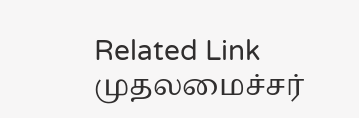Related Link முதலமைச்சர்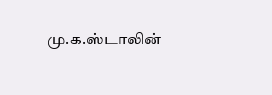மு.க.ஸ்டாலின்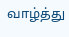வாழ்த்து